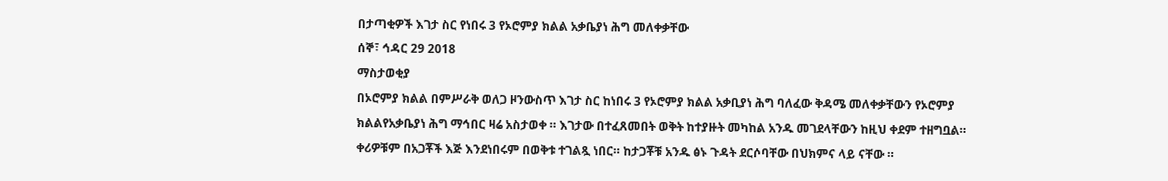በታጣቂዎች እገታ ስር የነበሩ 3 የኦሮምያ ክልል አቃቤያነ ሕግ መለቀቃቸው
ሰኞ፣ ኅዳር 29 2018
ማስታወቂያ
በኦሮምያ ክልል በምሥራቅ ወለጋ ዞንውስጥ እገታ ስር ከነበሩ 3 የኦሮምያ ክልል አቃቢያነ ሕግ ባለፈው ቅዳሜ መለቀቃቸውን የኦሮምያ ክልልየአቃቤያነ ሕግ ማኅበር ዛሬ አስታወቀ ። እገታው በተፈጸመበት ወቅት ከተያዙት መካከል አንዱ መገደላቸውን ከዚህ ቀደም ተዘግቧል። ቀሪዎቹም በአጋቾች እጅ እንደነበሩም በወቅቱ ተገልጿ ነበር። ከታጋቾቹ አንዱ ፅኑ ጉዳት ደርሶባቸው በህክምና ላይ ናቸው ።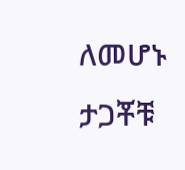ለመሆኑ ታጋቾቹ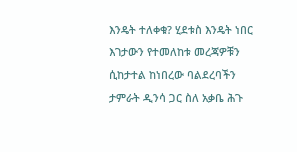እንዴት ተለቀቁ? ሂደቱስ እንዴት ነበር እገታውን የተመለከቱ መረጃዎቹን ሲከታተል ከነበረው ባልደረባችን ታምራት ዲንሳ ጋር ስለ አቃቤ ሕጉ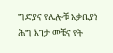ግድያና የሌሎቹ አቃቤያነ ሕግ እገታ መቼና የት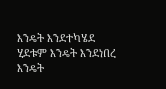እንዴት እንደተካሄደ ሂደቱም እንዴት እንደነበረ እንዴት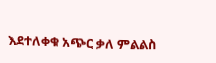እደተለቀቁ አጭር ቃለ ምልልስ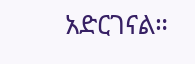አድርገናል።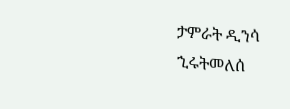ታምራት ዲንሳ
ኂሩትመለሰ